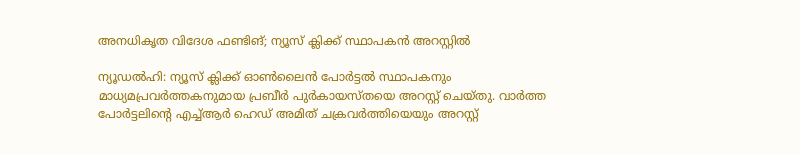അനധികൃത വിദേശ ഫണ്ടിങ്; ന്യൂസ് ക്ലിക്ക് സ്ഥാപകൻ അറസ്റ്റിൽ

ന്യൂഡൽഹി: ന്യൂസ് ക്ലിക്ക് ഓൺലൈൻ പോർട്ടൽ സ്ഥാപകനും മാധ്യമപ്രവർത്തകനുമായ പ്രബീർ പുർകായസ്തയെ അറസ്റ്റ് ചെയ്തു. വാർത്ത പോർട്ടലിന്റെ എച്ച്ആർ ഹെഡ് അമിത് ചക്രവർത്തിയെയും അറസ്റ്റ്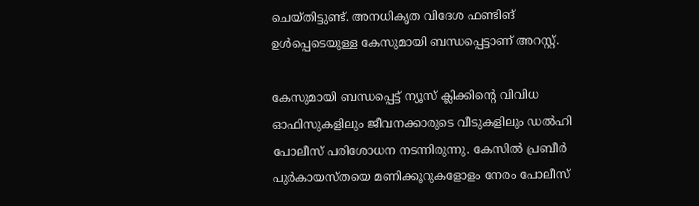ചെയ്തിട്ടുണ്ട്. അനധികൃത വിദേശ ഫണ്ടിങ് ഉൾപ്പെടെയുള്ള കേസുമായി ബന്ധപ്പെട്ടാണ് അറസ്റ്റ്.

കേസുമായി ബന്ധപ്പെട്ട് ന്യൂസ് ക്ലിക്കിന്റെ വിവിധ ഓഫിസുകളിലും ജീവനക്കാരുടെ വീടുകളിലും ഡൽഹി പോലീസ് പരിശോധന നടന്നിരുന്നു. കേസിൽ പ്രബീർ പുർകായസ്തയെ മണിക്കൂറുകളോളം നേരം പോലീസ്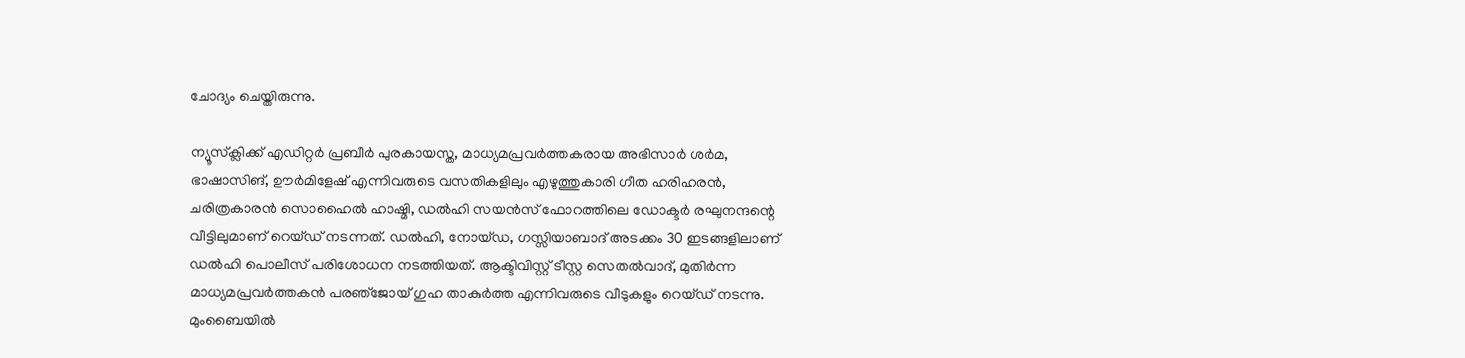ചോദ്യം ചെയ്തിരുന്നു.

ന്യൂസ്‌ക്ലിക്ക് എഡിറ്റർ പ്രബീർ പുരകായസ്ത, മാധ്യമപ്രവർത്തകരായ അഭിസാർ ശർമ, ഭാഷാസിങ്, ഊർമിളേഷ് എന്നിവരുടെ വസതികളിലും എഴുത്തുകാരി ഗീത ഹരിഹരൻ, ചരിത്രകാരൻ സൊഹൈൽ ഹാഷ്മി, ഡൽഹി സയൻസ് ഫോറത്തിലെ ഡോക്ടർ രഘുനന്ദന്റെ വീട്ടിലുമാണ് റെയ്ഡ് നടന്നത്. ഡൽഹി, നോയ്ഡ, ഗസ്സിയാബാദ് അടക്കം 30 ഇടങ്ങളിലാണ് ഡൽഹി പൊലീസ് പരിശോധന നടത്തിയത്. ആക്ടിവിസ്റ്റ് ടീസ്റ്റ സെതൽവാദ്, മുതിർന്ന മാധ്യമപ്രവർത്തകൻ പരഞ്‌ജോയ് ഗുഹ താകുർത്ത എന്നിവരുടെ വീടുകളും റെയ്ഡ് നടന്നു. മുംബൈയിൽ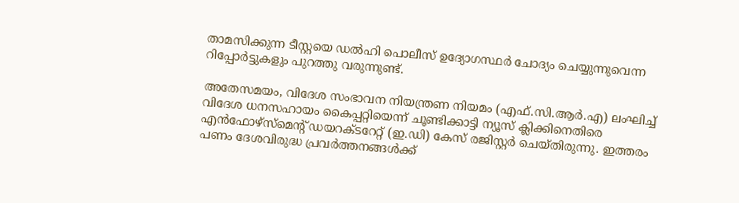താമസിക്കുന്ന ടീസ്റ്റയെ ഡൽഹി പൊലീസ് ഉദ്യോഗസ്ഥർ ചോദ്യം ചെയ്യുന്നുവെന്ന റിപ്പോർട്ടുകളും പുറത്തു വരുന്നുണ്ട്.

അതേസമയം, വിദേശ സംഭാവന നിയന്ത്രണ നിയമം (എഫ്.സി.ആർ.എ) ലംഘിച്ച് വിദേശ ധനസഹായം കൈപ്പറ്റിയെന്ന് ചൂണ്ടിക്കാട്ടി ന്യൂസ് ക്ലിക്കിനെതിരെ എൻഫോഴ്സ്മെന്റ് ഡയറക്ടറേറ്റ് (ഇ.ഡി) കേസ് രജിസ്റ്റർ ചെയ്തിരുന്നു. ഇത്തരം പണം ദേശവിരുദ്ധ പ്രവർത്തനങ്ങൾക്ക്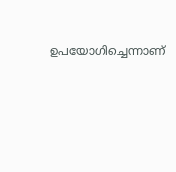ഉപയോഗിച്ചെന്നാണ്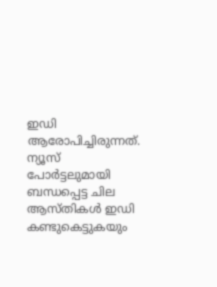ഇഡി ആരോപിച്ചിരുന്നത്. ന്യൂസ് പോർട്ടലുമായി ബന്ധപ്പെട്ട ചില ആസ്തികൾ ഇഡി കണ്ടുകെട്ടുകയും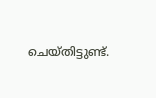ചെയ്തിട്ടുണ്ട്.